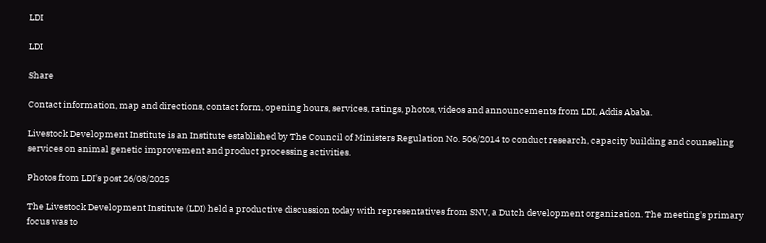LDI

LDI

Share

Contact information, map and directions, contact form, opening hours, services, ratings, photos, videos and announcements from LDI, Addis Ababa.

Livestock Development Institute is an Institute established by The Council of Ministers Regulation No. 506/2014 to conduct research, capacity building and counseling services on animal genetic improvement and product processing activities.

Photos from LDI's post 26/08/2025

The Livestock Development Institute (LDI) held a productive discussion today with representatives from SNV, a Dutch development organization. The meeting's primary focus was to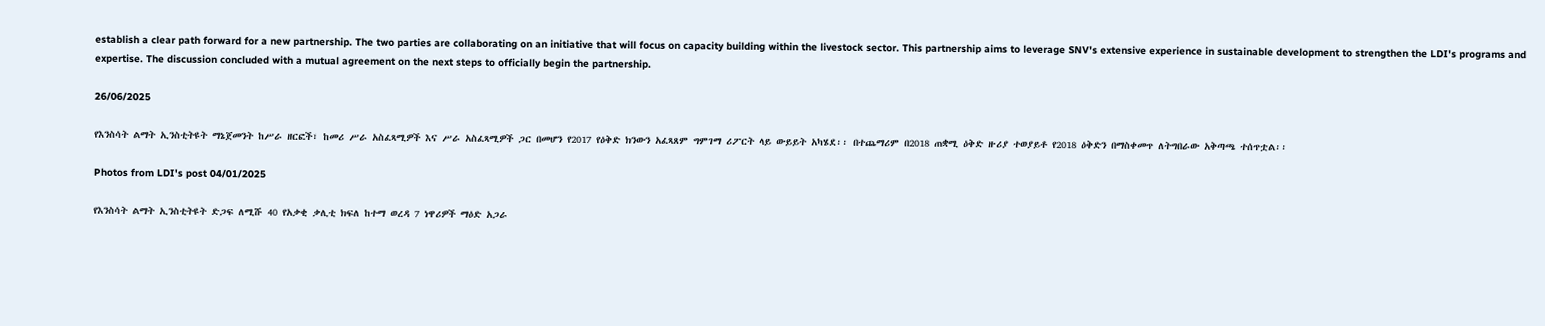establish a clear path forward for a new partnership. The two parties are collaborating on an initiative that will focus on capacity building within the livestock sector. This partnership aims to leverage SNV's extensive experience in sustainable development to strengthen the LDI's programs and expertise. The discussion concluded with a mutual agreement on the next steps to officially begin the partnership.

26/06/2025

የእንስሳት ልማት ኢንስቲትዩት ማኔጀመንት ከሥራ ዘርፎች፣ ከመሪ ሥራ አስፈጻሚዎች እና ሥራ አስፈጻሚዎች ጋር በመሆን የ2017 የዕቅድ ክንውን አፈጻጸም ግምገማ ሪፖርት ላይ ውይይት አካሄደ፡፡ በተጨማሪም በ2018 ጠቋሚ ዕቅድ ዙሪያ ተወያይቶ የ2018 ዕቅድን በማስቀመጥ ለትግበራው አቅጣጫ ተሰጥቷል፡፡

Photos from LDI's post 04/01/2025

የእንስሳት ልማት ኢንስቲትዩት ድጋፍ ለሚሹ 40 የአቃቂ ቃሊቲ ክፍለ ከተማ ወረዳ 7 ነዋሪዎች ማዕድ አጋራ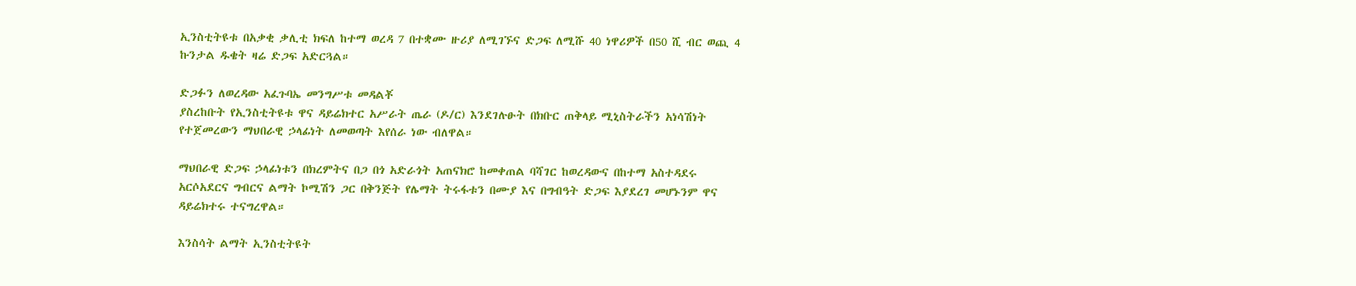ኢንስቲትዩቱ በአቃቂ ቃሊቲ ክፍለ ከተማ ወረዳ 7 በተቋሙ ዙሪያ ለሚገኙና ድጋፍ ለሚሹ 40 ነዋሪዎች በ50 ሺ ብር ወጪ 4 ኩንታል ዱቄት ዛሬ ድጋፍ አድርጓል።

ድጋፉን ለወረዳው አፈጉባኤ መንግሥቱ መዳልቾ
ያስረከቡት የኢንስቲትዩቱ ዋና ዳይሬክተር አሥራት ጤራ (ዶ/ር) እንደገሉፁት በክቡር ጠቅላይ ሚኒስትራችን አነሳሽነት የተጀመረውን ማህበራዊ ኃላፊነት ለመወጣት እየሰራ ነው ብለዋል።

ማህበራዊ ድጋፍ ኃላፊነቱን በክረምትና በጋ በጎ አድራጎት አጠናክሮ ከመቀጠል ባሻገር ከወረዳውና በከተማ አስተዳደሩ አርሶአደርና ግብርና ልማት ኮሚሽን ጋር በቅንጅት የሌማት ትሩፋቱን በሙያ እና በግብዓት ድጋፍ እያደረገ መሆኑንም ዋና ዳይሬክተሩ ተናግረዋል።

እንስሳት ልማት ኢንስቲትዩት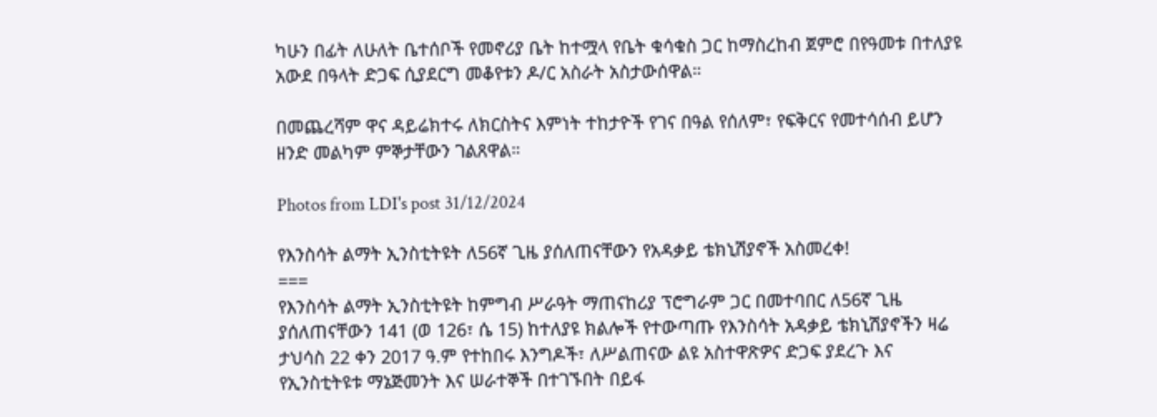ካሁን በፊት ለሁለት ቤተሰቦች የመኖሪያ ቤት ከተሟላ የቤት ቁሳቁስ ጋር ከማስረከብ ጀምሮ በየዓመቱ በተለያዩ አውደ በዓላት ድጋፍ ሲያደርግ መቆየቱን ዶ/ር አስራት አስታውሰዋል።

በመጨረሻም ዋና ዳይሬክተሩ ለክርስትና እምነት ተከታዮች የገና በዓል የሰለም፣ የፍቅርና የመተሳሰብ ይሆን ዘንድ መልካም ምኞታቸውን ገልጸዋል።

Photos from LDI's post 31/12/2024

የእንስሳት ልማት ኢንስቲትዩት ለ56ኛ ጊዜ ያሰለጠናቸውን የአዳቃይ ቴክኒሽያኖች አስመረቀ!
===
የእንስሳት ልማት ኢንስቲትዩት ከምግብ ሥራዓት ማጠናከሪያ ፕሮግራም ጋር በመተባበር ለ56ኛ ጊዜ ያሰለጠናቸውን 141 (ወ 126፣ ሴ 15) ከተለያዩ ክልሎች የተውጣጡ የእንስሳት አዳቃይ ቴክኒሽያኖችን ዛሬ ታህሳስ 22 ቀን 2017 ዓ.ም የተከበሩ እንግዶች፣ ለሥልጠናው ልዩ አስተዋጽዎና ድጋፍ ያደረጉ እና የኢንስቲትዩቱ ማኔጅመንት እና ሠራተኞች በተገኙበት በይፋ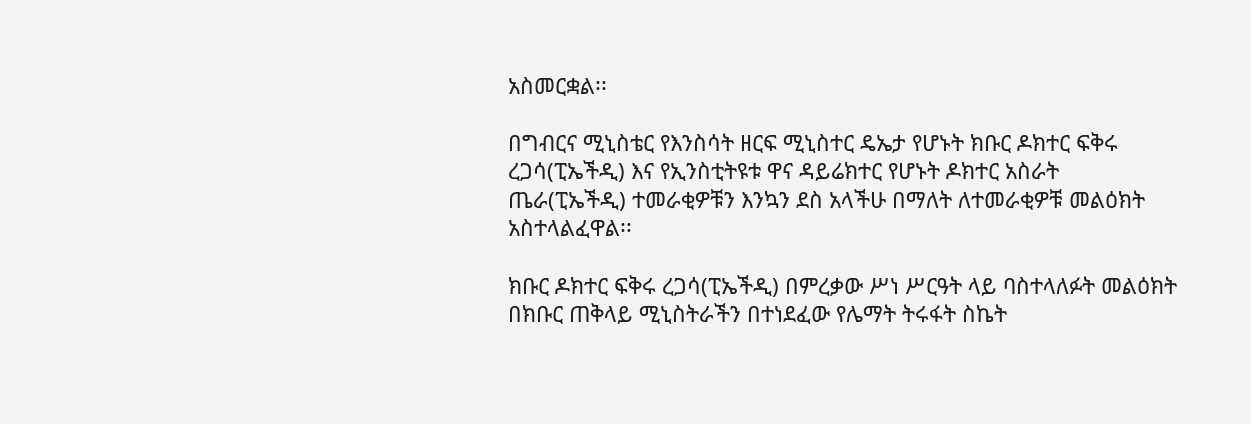አስመርቋል፡፡

በግብርና ሚኒስቴር የእንስሳት ዘርፍ ሚኒስተር ዴኤታ የሆኑት ክቡር ዶክተር ፍቅሩ ረጋሳ(ፒኤችዲ) እና የኢንስቲትዩቱ ዋና ዳይሬክተር የሆኑት ዶክተር አስራት ጤራ(ፒኤችዲ) ተመራቂዎቹን እንኳን ደስ አላችሁ በማለት ለተመራቂዎቹ መልዕክት አስተላልፈዋል፡፡

ክቡር ዶክተር ፍቅሩ ረጋሳ(ፒኤችዲ) በምረቃው ሥነ ሥርዓት ላይ ባስተላለፉት መልዕክት በክቡር ጠቅላይ ሚኒስትራችን በተነደፈው የሌማት ትሩፋት ስኬት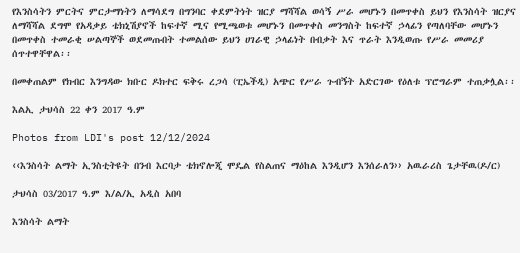የእንስሳትን ምርትና ምርታማነትን ለማሳደግ በግንባር ቀደምትነት ዝርያ ማሻሻል ወሳኝ ሥራ መሆኑን በመጥቀስ ይህን የእንስሳት ዝርያና ለማሻሻል ደግሞ የአዳቃይ ቴክኒሽያኖች ከፍተኛ ሚና የሚጫወቱ መሆኑን በመጥቀስ መንግስት ከፍተኛ ኃላፊን የጣለባቸው መሆኑን በመጥቀስ ተመራቂ ሠልጣኞች ወደመጡበት ተመልሰው ይህን ሀገራዊ ኃላፊነት በብቃት እና ጥራት እንዲወጡ የሥራ መመሪያ ሰጥተዋቸዋል፡፡

በመቀጠልም የክብር እንግዳው ክቡር ዶክተር ፍቅሩ ረጋሳ (ፒኤችዲ) አጭር የሥራ ጉብኝት አድርገው የዕለቱ ፕሮግራም ተጠቃሏል፡፡

እልኢ ታህሳስ 22 ቀን 2017 ዓ.ም

Photos from LDI's post 12/12/2024

‹‹እንስሳት ልማት ኢንስቲትዩት በንብ እርባታ ቴክኖሎጂ ሞዴል የስልጠና ማዕከል እንዲሆን እንሰራለን›› አዉራሪስ ጌታቸዉ(ዶ/ር)

ታህሳስ 03/2017 ዓ.ም እ/ል/ኢ አዲስ አበባ

እንስሳት ልማት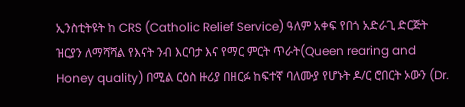ኢንስቲትዩት ከ CRS (Catholic Relief Service) ዓለም አቀፍ የበጎ አድራጊ ድርጅት ዝርያን ለማሻሻል የእናት ንብ እርባታ እና የማር ምርት ጥራት(Queen rearing and Honey quality) በሚል ርዕስ ዙሪያ በዘርፉ ከፍተኛ ባለሙያ የሆኑት ዶ/ር ሮበርት ኦውን (Dr.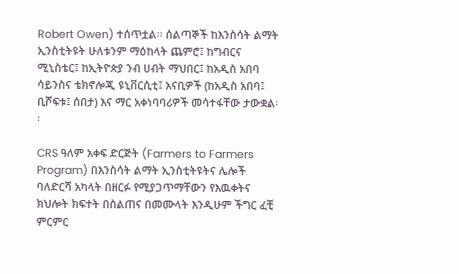Robert Owen) ተሰጥቷል፡፡ ሰልጣኞች ከእንስሳት ልማት ኢንስቲትዩት ሁለቱንም ማዕከላት ጨምሮ፤ ከግብርና ሚኒስቴር፤ ከኢትዮጵያ ንብ ሀብት ማህበር፤ ከአዲስ አበባ ሳይንስና ቴክኖሎጂ ዩኒቨርሲቲ፤ አናቢዎች (ከአዲስ አበባ፤ ቢሾፍቱ፤ ሰበታ) እና ማር አቀነባባሪዎች መሳተፋቸው ታውቋል፡፡

CRS ዓለም አቀፍ ድርጅት (Farmers to Farmers Program) በእንስሳት ልማት ኢንስቲትዩትና ሌሎች ባለድርሻ አካላት በዘርፉ የሚያጋጥማቸውን የእዉቀትና ክህሎት ክፍተት በስልጠና በመሙላት እንዲሁም ችግር ፈቺ ምርምር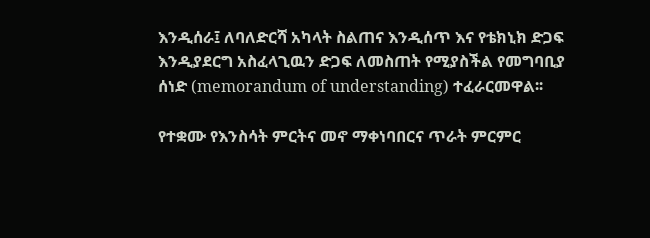እንዲሰራ፤ ለባለድርሻ አካላት ስልጠና እንዲሰጥ እና የቴክኒክ ድጋፍ እንዲያደርግ አስፈላጊዉን ድጋፍ ለመስጠት የሚያስችል የመግባቢያ ሰነድ (memorandum of understanding) ተፈራርመዋል፡፡

የተቋሙ የእንስሳት ምርትና መኖ ማቀነባበርና ጥራት ምርምር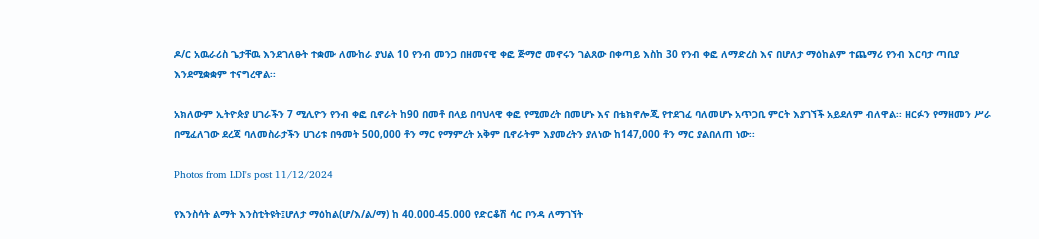ዶ/ር አዉራሪስ ጌታቸዉ እንደገለፁት ተቋሙ ለሙከራ ያህል 10 የንብ መንጋ በዘመናዊ ቀፎ ጅማሮ መኖሩን ገልጸው በቀጣይ እስከ 30 የንብ ቀፎ ለማድረስ እና በሆለታ ማዕከልም ተጨማሪ የንብ እርባታ ጣቢያ እንደሚቋቋም ተናግረዋል፡፡

አክለውም ኢትዮጵያ ሀገራችን 7 ሚሊዮን የንብ ቀፎ ቢኖራት ከ90 በመቶ በላይ በባህላዊ ቀፎ የሚመረት በመሆኑ እና በቴክኖሎጂ የተደገፈ ባለመሆኑ አጥጋቢ ምርት እያገኘች አይደለም ብለዋል፡፡ ዘርፉን የማዘመን ሥራ በሚፈለገው ደረጃ ባለመስራታችን ሀገሪቱ በዓመት 500,000 ቶን ማር የማምረት አቅም ቢኖራትም እያመረትን ያለነው ከ147,000 ቶን ማር ያልበለጠ ነው፡፡

Photos from LDI's post 11/12/2024

የእንስሳት ልማት እንስቲትዩት፤ሆለታ ማዕከል(ሆ/እ/ል/ማ) ከ 40.000-45.000 የድርቆሽ ሳር ቦንዳ ለማገኘት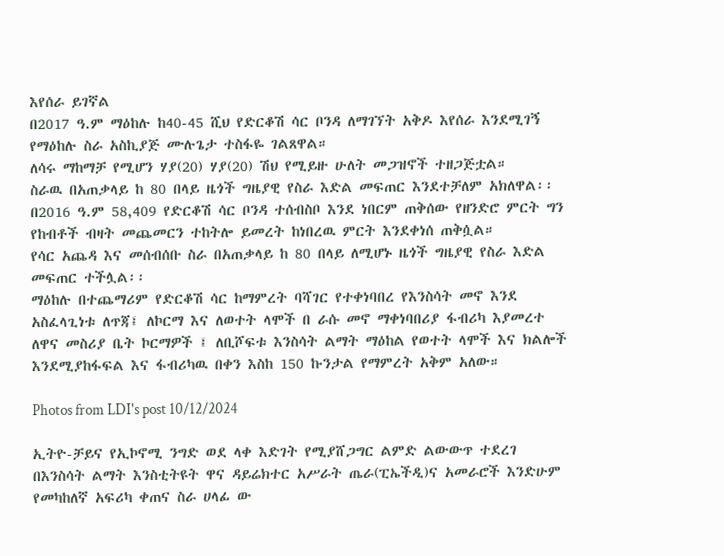እየሰራ ይገኛል
በ2017 ዓ.ም ማዕከሉ ከ40-45 ሺህ የድርቆሽ ሳር ቦንዳ ለማገኘት አቅዶ እየሰራ እንደሚገኝ የማዕከሉ ስራ አስኪያጅ ሙሉጌታ ተስፋዬ ገልጸዋል።
ለሳሩ ማከማቻ የሚሆን ሃያ(20) ሃያ(20) ሽህ የሚይዙ ሁለት መጋዝኖች ተዘጋጅቷል።
ስራዉ በአጠቃላይ ከ 80 በላይ ዜጎች ግዜያዊ የስራ እድል መፍጠር እንደተቻለም አክለዋል፡፡
በ2016 ዓ.ም 58,409 የድርቆሽ ሳር ቦንዳ ተሰብስቦ እንደ ነበርም ጠቅሰው የዘንድሮ ምርት ግን የከብቶች ብዛት መጨመርን ተከትሎ ይመረት ከነበረዉ ምርት እንደቀነሰ ጠቅሷል።
የሳር አጨዳ እና መሰብሰቡ ስራ በአጠቃላይ ከ 80 በላይ ለሚሆኑ ዜጎች ግዜያዊ የስራ እድል መፍጠር ተችሏል፡፡
ማዕከሉ በተጨማሪም የድርቆሽ ሳር ከማምረት ባሻገር የተቀነባበረ የእንስሳት መኖ እንደ አስፈላጊነቱ ለጥጃ፤ ለኮርማ እና ለወተት ላሞች በ ራሱ መኖ ማቀነባበሪያ ፋብሪካ እያመረተ ለዋና መስሪያ ቤት ኮርማዎች ፤ ለቢሾፍቱ እንስሳት ልማት ማዕከል የወተት ላሞች እና ክልሎች እንደሚያከፋፍል እና ፋብሪካዉ በቀን እስከ 150 ኩንታል የማምረት አቅም አለው።

Photos from LDI's post 10/12/2024

ኢትዮ-ቻይና የኢኮኖሚ ንግድ ወደ ላቀ እድገት የሚያሸጋግር ልምድ ልውውጥ ተደረገ
በእንስሳት ልማት እንስቲትዩት ዋና ዳይሬክተር አሥራት ጤራ(ፒኤችዲ)ና አመራሮች እንድሁም የመካከለኛ አፍሪካ ቀጠና ስራ ሀላፊ ው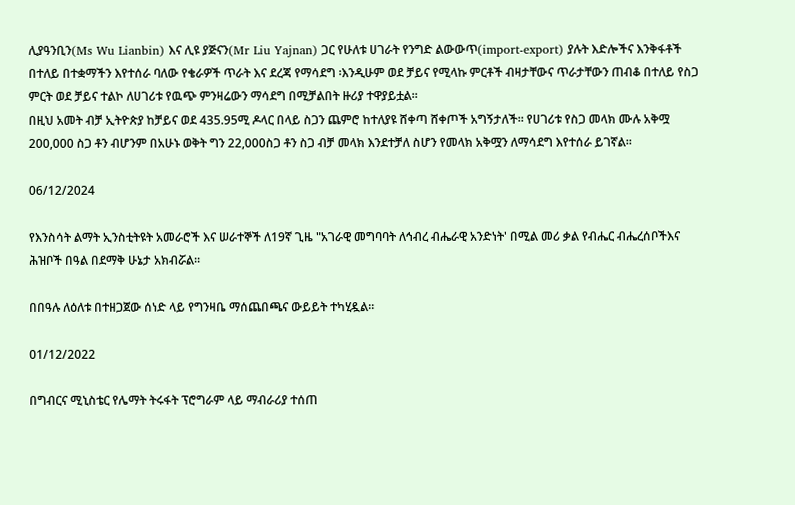ሊያዓንቢን(Ms Wu Lianbin) እና ሊዩ ያጅናን(Mr Liu Yajnan) ጋር የሁለቱ ሀገራት የንግድ ልውውጥ(import-export) ያሉት እድሎችና እንቅፋቶች በተለይ በተቋማችን እየተሰራ ባለው የቄራዎች ጥራት እና ደረጃ የማሳደግ ፡እንዲሁም ወደ ቻይና የሚላኩ ምርቶች ብዛታቸውና ጥራታቸውን ጠብቆ በተለይ የስጋ ምርት ወደ ቻይና ተልኮ ለሀገሪቱ የዉጭ ምንዛሬውን ማሳደግ በሚቻልበት ዙሪያ ተዋያይቷል።
በዚህ አመት ብቻ ኢትዮጵያ ከቻይና ወደ 435.95ሚ ዶላር በላይ ስጋን ጨምሮ ከተለያዩ ሸቀጣ ሸቀጦች አግኝታለች። የሀገሪቱ የስጋ መላክ ሙሉ አቅሟ 200,000 ስጋ ቶን ብሆንም በአሁኑ ወቅት ግን 22,000ስጋ ቶን ስጋ ብቻ መላክ እንደተቻለ ስሆን የመላክ አቅሟን ለማሳደግ እየተሰራ ይገኛል።

06/12/2024

የእንስሳት ልማት ኢንስቲትዩት አመራሮች እና ሠራተኞች ለ19ኛ ጊዜ "አገራዊ መግባባት ለኅብረ ብሔራዊ አንድነት' በሚል መሪ ቃል የብሔር ብሔረሰቦችእና ሕዝቦች በዓል በደማቅ ሁኔታ አክብሯል።

በበዓሉ ለዕለቱ በተዘጋጀው ሰነድ ላይ የግንዛቤ ማሰጨበጫና ውይይት ተካሂዷል።

01/12/2022

በግብርና ሚኒስቴር የሌማት ትሩፋት ፕሮግራም ላይ ማብራሪያ ተሰጠ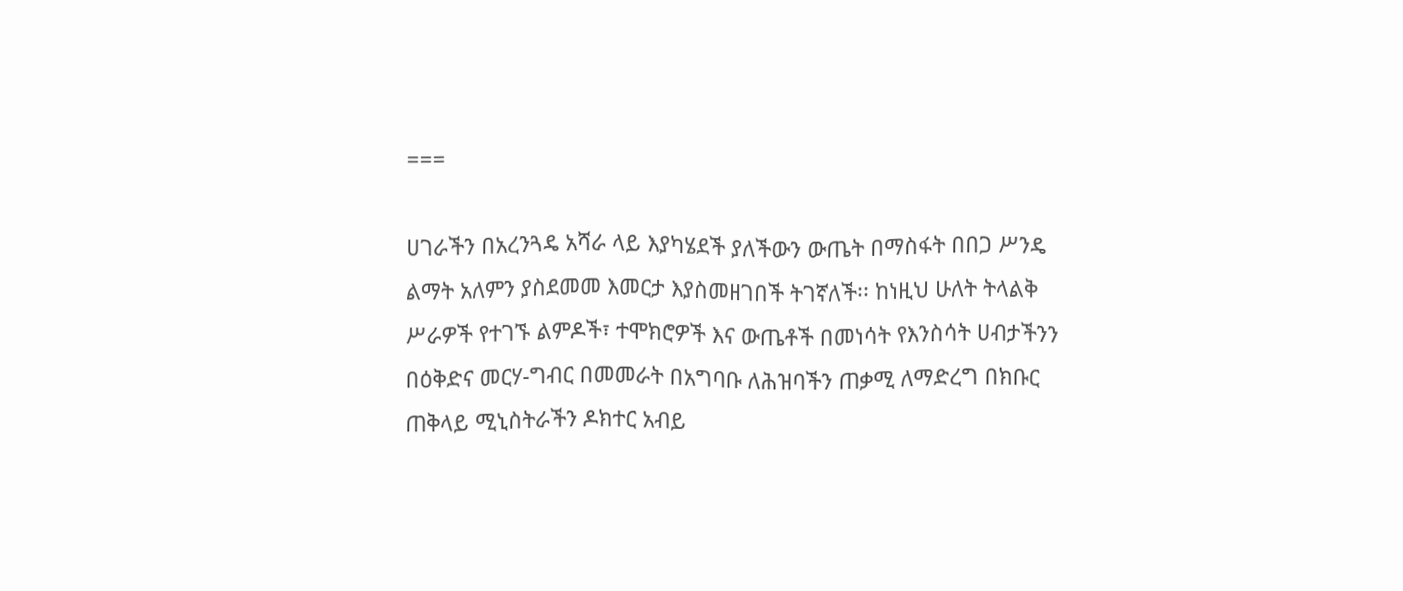===

ሀገራችን በአረንጓዴ አሻራ ላይ እያካሄደች ያለችውን ውጤት በማስፋት በበጋ ሥንዴ ልማት አለምን ያስደመመ እመርታ እያስመዘገበች ትገኛለች፡፡ ከነዚህ ሁለት ትላልቅ ሥራዎች የተገኙ ልምዶች፣ ተሞክሮዎች እና ውጤቶች በመነሳት የእንስሳት ሀብታችንን በዕቅድና መርሃ-ግብር በመመራት በአግባቡ ለሕዝባችን ጠቃሚ ለማድረግ በክቡር ጠቅላይ ሚኒስትራችን ዶክተር አብይ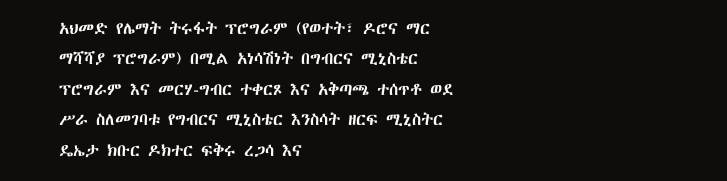አህመድ የሌማት ትሩፋት ፕሮግራም (የወተት፣ ዶሮና ማር ማሻሻያ ፕሮግራም) በሚል አነሳሽነት በግብርና ሚኒስቴር ፕሮግራም እና መርሃ-ግብር ተቀርጾ እና አቅጣጫ ተሰጥቶ ወደ ሥራ ስለመገባቱ የግብርና ሚኒስቴር እንስሳት ዘርፍ ሚኒስትር ዴኤታ ክቡር ዶክተር ፍቅሩ ረጋሳ እና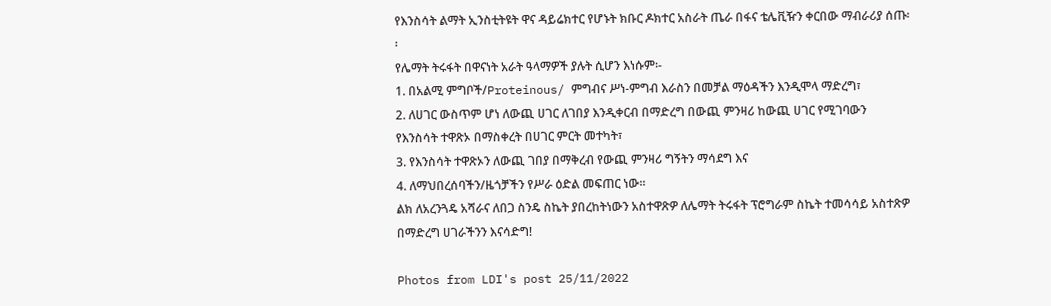የእንስሳት ልማት ኢንስቲትዩት ዋና ዳይሬክተር የሆኑት ክቡር ዶክተር አስራት ጤራ በፋና ቴሌቪዥን ቀርበው ማብራሪያ ሰጡ፡፡
የሌማት ትሩፋት በዋናነት አራት ዓላማዎች ያሉት ሲሆን እነሱም፡-
1. በአልሚ ምግቦች/Proteinous/ ምግብና ሥነ-ምግብ እራስን በመቻል ማዕዳችን እንዲሞላ ማድረግ፣
2. ለሀገር ውስጥም ሆነ ለውጪ ሀገር ለገበያ እንዲቀርብ በማድረግ በውጪ ምንዛሪ ከውጪ ሀገር የሚገባውን የእንስሳት ተዋጽኦ በማስቀረት በሀገር ምርት መተካት፣
3. የእንስሳት ተዋጽኦን ለውጪ ገበያ በማቅረብ የውጪ ምንዛሪ ግኝትን ማሳደግ እና
4. ለማህበረሰባችን/ዜጎቻችን የሥራ ዕድል መፍጠር ነው፡፡
ልክ ለአረንጓዴ አሻራና ለበጋ ስንዴ ስኬት ያበረከትነውን አስተዋጽዎ ለሌማት ትሩፋት ፕሮግራም ስኬት ተመሳሳይ አስተጽዎ በማድረግ ሀገራችንን እናሳድግ!

Photos from LDI's post 25/11/2022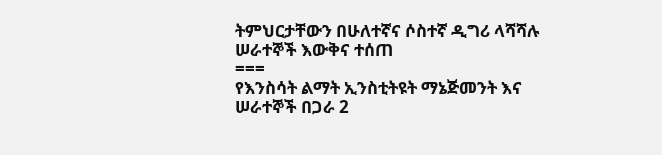ትምህርታቸውን በሁለተኛና ሶስተኛ ዲግሪ ላሻሻሉ ሠራተኞች እውቅና ተሰጠ
===
የእንስሳት ልማት ኢንስቲትዩት ማኔጅመንት እና ሠራተኞች በጋራ 2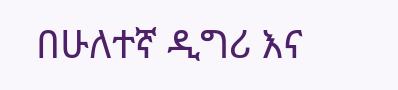በሁለተኛ ዲግሪ እና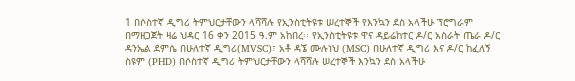1 በሶስተኛ ዲግሪ ትምህርታቸውን ላሻሻሉ የኢንስቲትዩቱ ሠረተኞች የእንኳን ደስ አላችሁ ፕሮግራም በማዘጋጀት ዛሬ ህዳር 16 ቀን 2015 ዓ.ም አከበረ፡፡ የኢንስቲትዩቱ ዋና ዳይሬከተር ዶ/ር አስራት ጤራ ዶ/ር ዳንኤል ደምሴ በሁለተኛ ዲግሪ(MVSC)፣ አቶ ዳኜ ሙሉነህ (MSC) በሁለተኛ ዲግሪ እና ዶ/ር ከፈለኝ ስዩም (PHD) በሶስተኛ ዲግሪ ትምህርታቸውን ላሻሻሉ ሠረተኞች እንኳን ደስ አላችሁ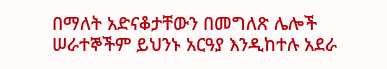በማለት አድናቆታቸውን በመግለጽ ሌሎች ሠራተኞችም ይህንኑ አርዓያ እንዲከተሉ አደራ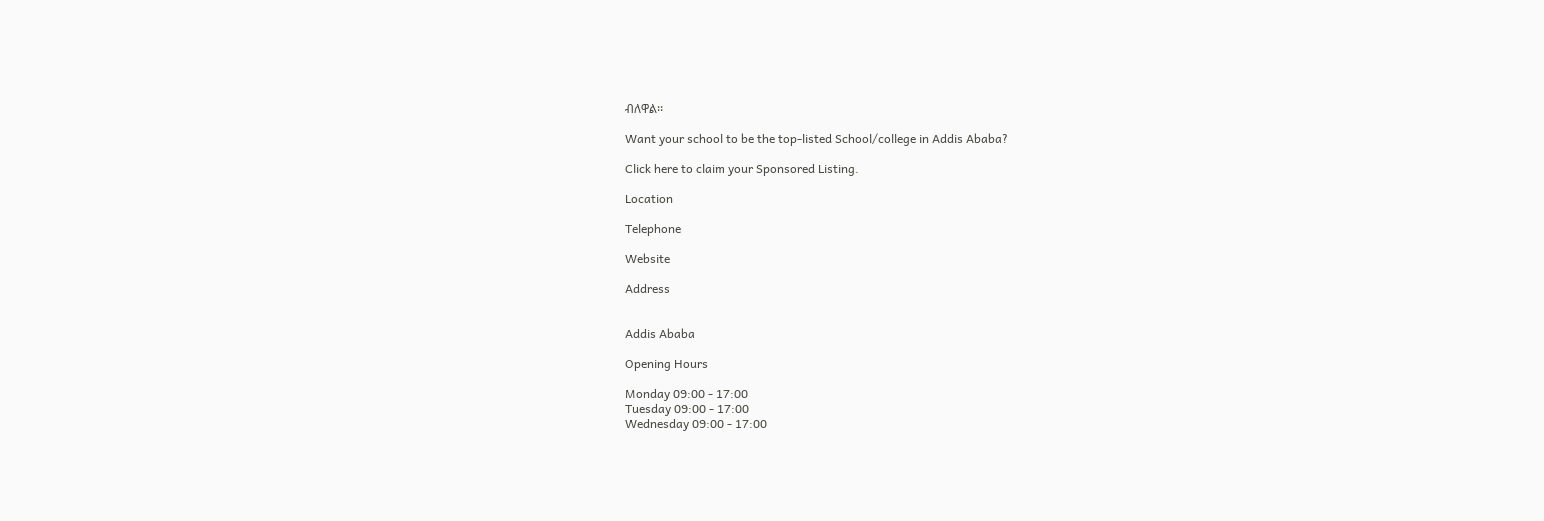ብለዋል፡፡

Want your school to be the top-listed School/college in Addis Ababa?

Click here to claim your Sponsored Listing.

Location

Telephone

Website

Address


Addis Ababa

Opening Hours

Monday 09:00 - 17:00
Tuesday 09:00 - 17:00
Wednesday 09:00 - 17:00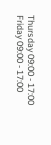Thursday 09:00 - 17:00
Friday 09:00 - 17:00